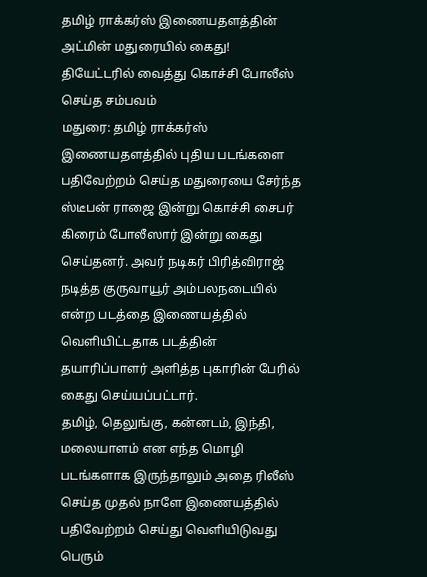தமிழ் ராக்கர்ஸ் இணையதளத்தின் அட்மின் மதுரையில் கைது! தியேட்டரில் வைத்து கொச்சி போலீஸ் செய்த சம்பவம்
மதுரை: தமிழ் ராக்கர்ஸ் இணையதளத்தில் புதிய படங்களை பதிவேற்றம் செய்த மதுரையை சேர்ந்த ஸ்டீபன் ராஜை இன்று கொச்சி சைபர் கிரைம் போலீஸார் இன்று கைது செய்தனர். அவர் நடிகர் பிரித்விராஜ் நடித்த குருவாயூர் அம்பலநடையில் என்ற படத்தை இணையத்தில் வெளியிட்டதாக படத்தின் தயாரிப்பாளர் அளித்த புகாரின் பேரில் கைது செய்யப்பட்டார்.
தமிழ், தெலுங்கு, கன்னடம், இந்தி, மலையாளம் என எந்த மொழி படங்களாக இருந்தாலும் அதை ரிலீஸ் செய்த முதல் நாளே இணையத்தில் பதிவேற்றம் செய்து வெளியிடுவது பெரும்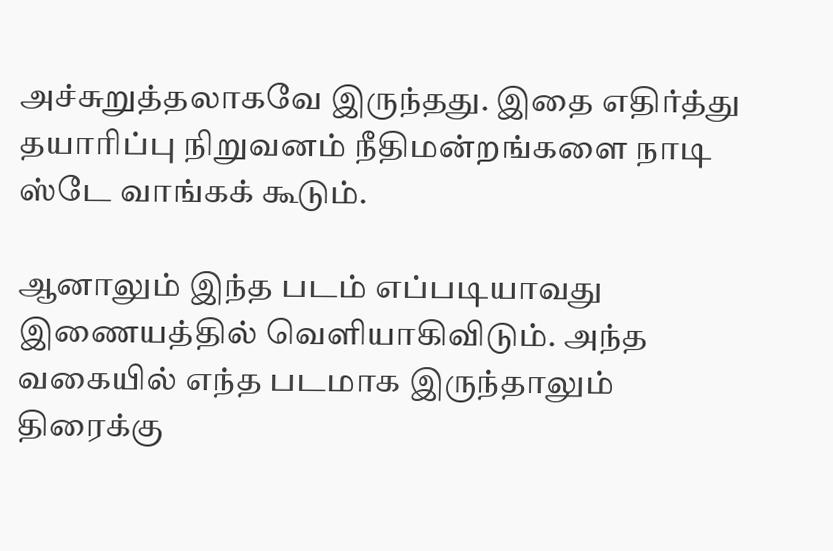அச்சுறுத்தலாகவே இருந்தது. இதை எதிர்த்து தயாரிப்பு நிறுவனம் நீதிமன்றங்களை நாடி ஸ்டே வாங்கக் கூடும்.

ஆனாலும் இந்த படம் எப்படியாவது இணையத்தில் வெளியாகிவிடும். அந்த வகையில் எந்த படமாக இருந்தாலும் திரைக்கு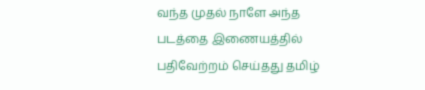வந்த முதல் நாளே அந்த படத்தை இணையத்தில் பதிவேற்றம் செய்தது தமிழ்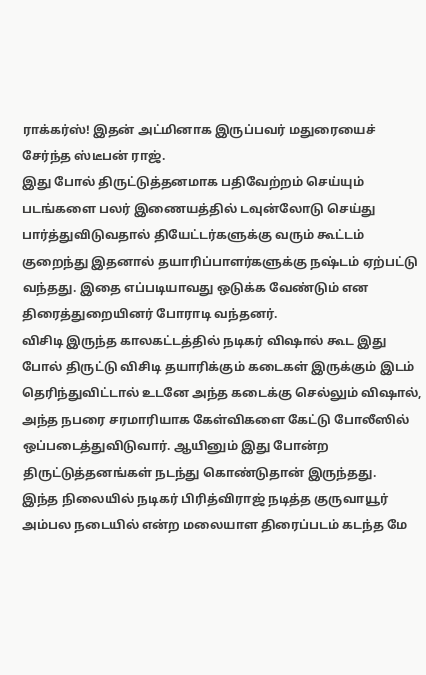ராக்கர்ஸ்! இதன் அட்மினாக இருப்பவர் மதுரையைச் சேர்ந்த ஸ்டீபன் ராஜ்.
இது போல் திருட்டுத்தனமாக பதிவேற்றம் செய்யும் படங்களை பலர் இணையத்தில் டவுன்லோடு செய்து பார்த்துவிடுவதால் தியேட்டர்களுக்கு வரும் கூட்டம் குறைந்து இதனால் தயாரிப்பாளர்களுக்கு நஷ்டம் ஏற்பட்டு வந்தது. இதை எப்படியாவது ஒடுக்க வேண்டும் என திரைத்துறையினர் போராடி வந்தனர்.
விசிடி இருந்த காலகட்டத்தில் நடிகர் விஷால் கூட இது போல் திருட்டு விசிடி தயாரிக்கும் கடைகள் இருக்கும் இடம் தெரிந்துவிட்டால் உடனே அந்த கடைக்கு செல்லும் விஷால், அந்த நபரை சரமாரியாக கேள்விகளை கேட்டு போலீஸில் ஒப்படைத்துவிடுவார். ஆயினும் இது போன்ற திருட்டுத்தனங்கள் நடந்து கொண்டுதான் இருந்தது.
இந்த நிலையில் நடிகர் பிரித்விராஜ் நடித்த குருவாயூர் அம்பல நடையில் என்ற மலையாள திரைப்படம் கடந்த மே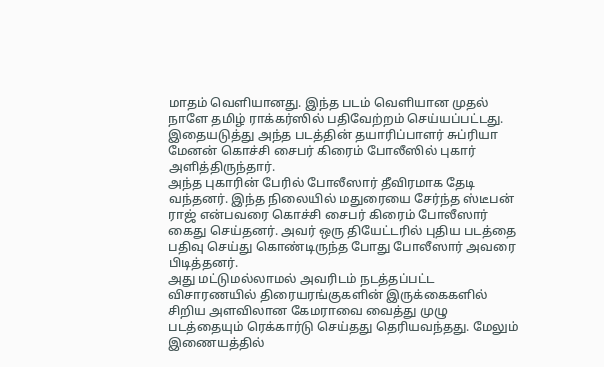மாதம் வெளியானது. இந்த படம் வெளியான முதல் நாளே தமிழ் ராக்கர்ஸில் பதிவேற்றம் செய்யப்பட்டது. இதையடுத்து அந்த படத்தின் தயாரிப்பாளர் சுப்ரியா மேனன் கொச்சி சைபர் கிரைம் போலீஸில் புகார் அளித்திருந்தார்.
அந்த புகாரின் பேரில் போலீஸார் தீவிரமாக தேடி வந்தனர். இந்த நிலையில் மதுரையை சேர்ந்த ஸ்டீபன் ராஜ் என்பவரை கொச்சி சைபர் கிரைம் போலீஸார் கைது செய்தனர். அவர் ஒரு தியேட்டரில் புதிய படத்தை பதிவு செய்து கொண்டிருந்த போது போலீஸார் அவரை பிடித்தனர்.
அது மட்டுமல்லாமல் அவரிடம் நடத்தப்பட்ட விசாரணயில் திரையரங்குகளின் இருக்கைகளில் சிறிய அளவிலான கேமராவை வைத்து முழு படத்தையும் ரெக்கார்டு செய்தது தெரியவந்தது. மேலும் இணையத்தில்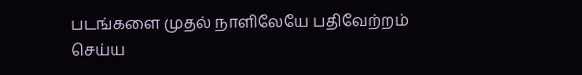படங்களை முதல் நாளிலேயே பதிவேற்றம் செய்ய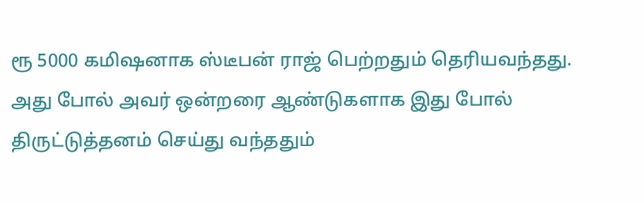ரூ 5000 கமிஷனாக ஸ்டீபன் ராஜ் பெற்றதும் தெரியவந்தது.
அது போல் அவர் ஒன்றரை ஆண்டுகளாக இது போல் திருட்டுத்தனம் செய்து வந்ததும்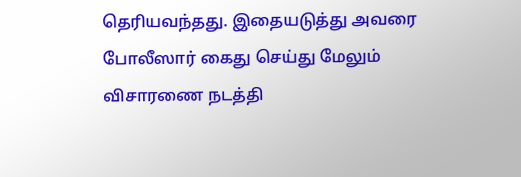தெரியவந்தது. இதையடுத்து அவரை போலீஸார் கைது செய்து மேலும் விசாரணை நடத்தி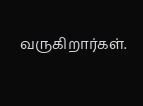வருகிறார்கள்.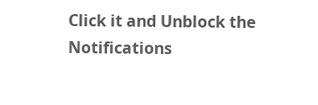Click it and Unblock the Notifications